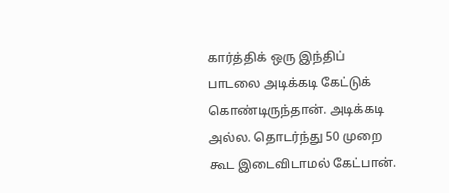கார்த்திக் ஒரு இந்திப் பாடலை அடிக்கடி கேட்டுக் கொண்டிருந்தான். அடிக்கடி அல்ல. தொடர்ந்து 50 முறை கூட இடைவிடாமல் கேட்பான்.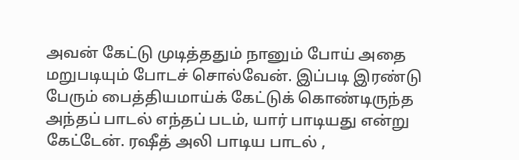அவன் கேட்டு முடித்ததும் நானும் போய் அதை மறுபடியும் போடச் சொல்வேன். இப்படி இரண்டு பேரும் பைத்தியமாய்க் கேட்டுக் கொண்டிருந்த அந்தப் பாடல் எந்தப் படம், யார் பாடியது என்று கேட்டேன். ரஷீத் அலி பாடிய பாடல் ,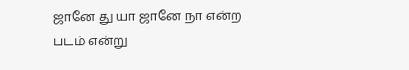ஜானே து யா ஜானே நா என்ற படம் என்று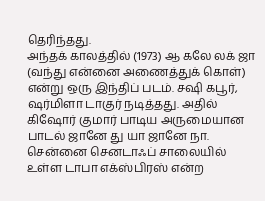தெரிந்தது.
அந்தக் காலத்தில் (1973) ஆ கலே லக் ஜா (வந்து என்னை அணைத்துக் கொள்) என்று ஒரு இந்திப் படம். சஷி கபூர், ஷர்மிளா டாகுர் நடித்தது. அதில் கிஷோர் குமார் பாடிய அருமையான பாடல் ஜானே து யா ஜானே நா. சென்னை செனடாஃப் சாலையில் உள்ள டாபா எக்ஸ்பிரஸ் என்ற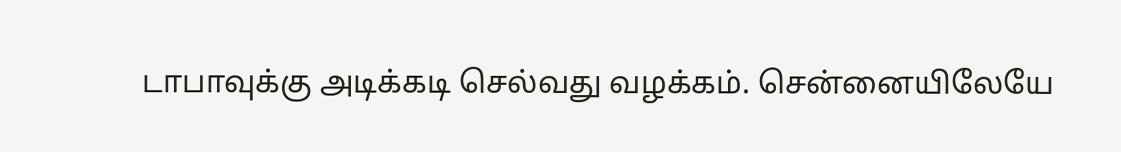டாபாவுக்கு அடிக்கடி செல்வது வழக்கம். சென்னையிலேயே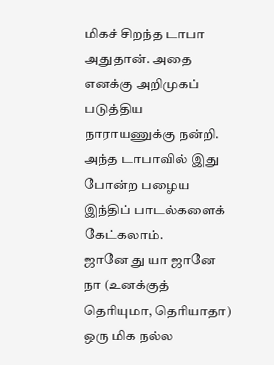மிகச் சிறந்த டாபா அதுதான். அதை எனக்கு அறிமுகப் படுத்திய நாராயணுக்கு நன்றி. அந்த டாபாவில் இது போன்ற பழைய இந்திப் பாடல்களைக் கேட்கலாம்.
ஜானே து யா ஜானே நா (உனக்குத் தெரியுமா, தெரியாதா) ஒரு மிக நல்ல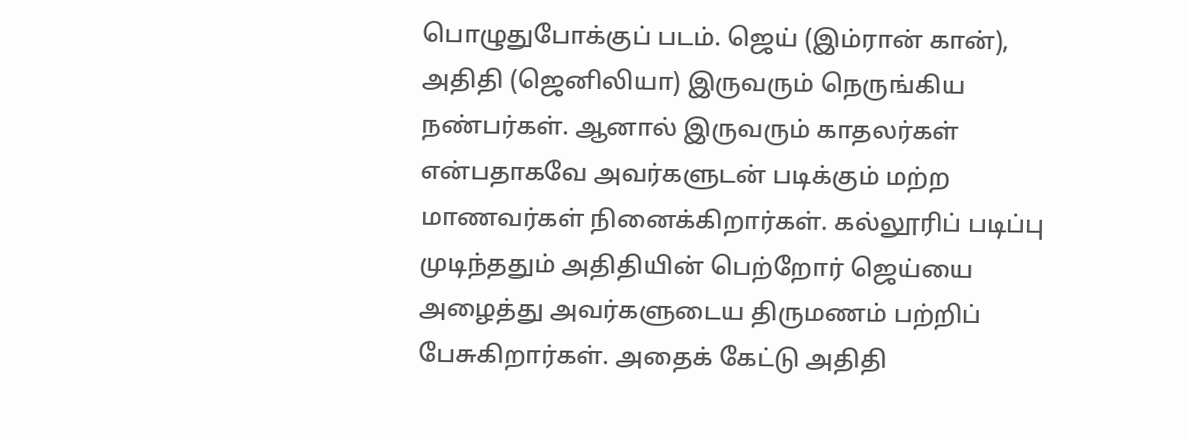பொழுதுபோக்குப் படம். ஜெய் (இம்ரான் கான்), அதிதி (ஜெனிலியா) இருவரும் நெருங்கிய நண்பர்கள். ஆனால் இருவரும் காதலர்கள் என்பதாகவே அவர்களுடன் படிக்கும் மற்ற மாணவர்கள் நினைக்கிறார்கள். கல்லூரிப் படிப்பு முடிந்ததும் அதிதியின் பெற்றோர் ஜெய்யை அழைத்து அவர்களுடைய திருமணம் பற்றிப் பேசுகிறார்கள். அதைக் கேட்டு அதிதி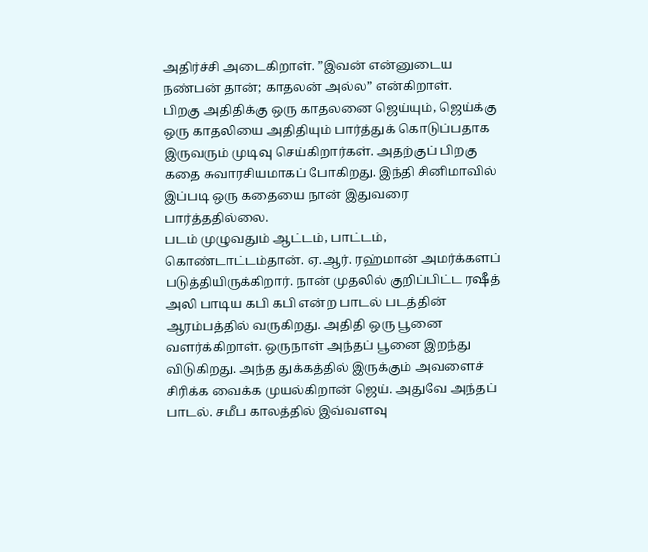அதிர்ச்சி அடைகிறாள். ”இவன் என்னுடைய நண்பன் தான்; காதலன் அல்ல” என்கிறாள்.
பிறகு அதிதிக்கு ஒரு காதலனை ஜெய்யும், ஜெய்க்கு ஒரு காதலியை அதிதியும் பார்த்துக் கொடுப்பதாக இருவரும் முடிவு செய்கிறார்கள். அதற்குப் பிறகு கதை சுவாரசியமாகப் போகிறது. இந்தி சினிமாவில் இப்படி ஒரு கதையை நான் இதுவரை பார்த்ததில்லை.
படம் முழுவதும் ஆட்டம், பாட்டம், கொண்டாட்டம்தான். ஏ.ஆர். ரஹ்மான் அமர்க்களப் படுத்தியிருக்கிறார். நான் முதலில் குறிப்பிட்ட ரஷீத் அலி பாடிய கபி கபி என்ற பாடல் படத்தின் ஆரம்பத்தில் வருகிறது. அதிதி ஒரு பூனை வளர்க்கிறாள். ஒருநாள் அந்தப் பூனை இறந்து விடுகிறது. அந்த துக்கத்தில் இருக்கும் அவளைச் சிரிக்க வைக்க முயல்கிறான் ஜெய். அதுவே அந்தப் பாடல். சமீப காலத்தில் இவ்வளவு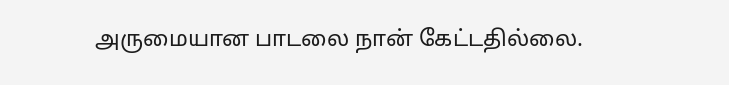அருமையான பாடலை நான் கேட்டதில்லை.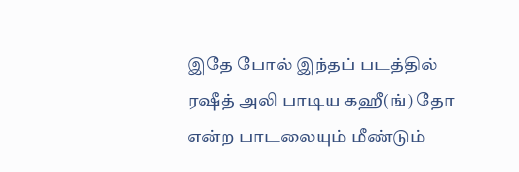இதே போல் இந்தப் படத்தில் ரஷீத் அலி பாடிய கஹீ(ங்) தோ என்ற பாடலையும் மீண்டும்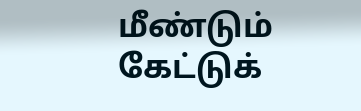மீண்டும் கேட்டுக்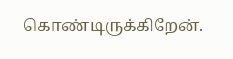கொண்டிருக்கிறேன்.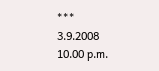***
3.9.2008
10.00 p.m.